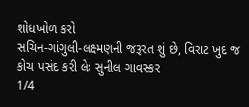શોધખોળ કરો
સચિન-ગાંગુલી-લક્ષ્મણની જરૂરત શું છે, વિરાટ ખુદ જ કોચ પસંદ કરી લેઃ સુનીલ ગાવસ્કર
1/4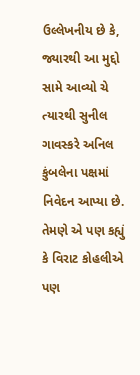ઉલ્લેખનીય છે કે, જ્યારથી આ મુદ્દો સામે આવ્યો ચે ત્યારથી સુનીલ ગાવસ્કરે અનિલ કુંબલેના પક્ષમાં નિવેદન આપ્યા છે. તેમણે એ પણ કહ્યું કે વિરાટ કોહલીએ પણ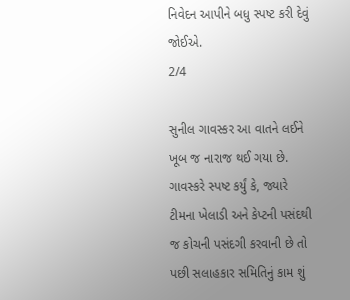નિવેદન આપીને બધુ સ્પષ્ટ કરી દેવું જોઈએ.
2/4

સુનીલ ગાવસ્કર આ વાતને લઈને ખૂબ જ નારાજ થઈ ગયા છે. ગાવસ્કરે સ્પષ્ટ કર્યું કે, જ્યારે ટીમના ખેલાડી અને કેપ્ટની પસંદથી જ કોચની પસંદગી કરવાની છે તો પછી સલાહકાર સમિતિનું કામ શું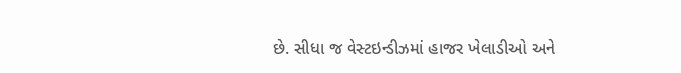છે. સીધા જ વેસ્ટઇન્ડીઝમાં હાજર ખેલાડીઓ અને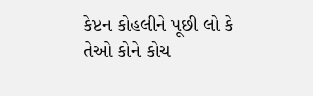કેપ્ટન કોહલીને પૂછી લો કે તેઓ કોને કોચ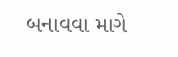બનાવવા માગે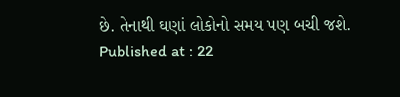છે. તેનાથી ઘણાં લોકોનો સમય પણ બચી જશે.
Published at : 22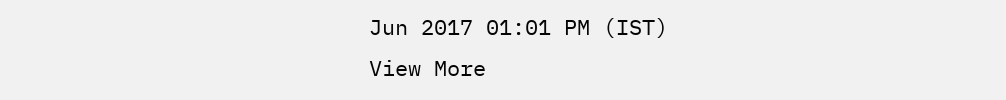Jun 2017 01:01 PM (IST)
View More